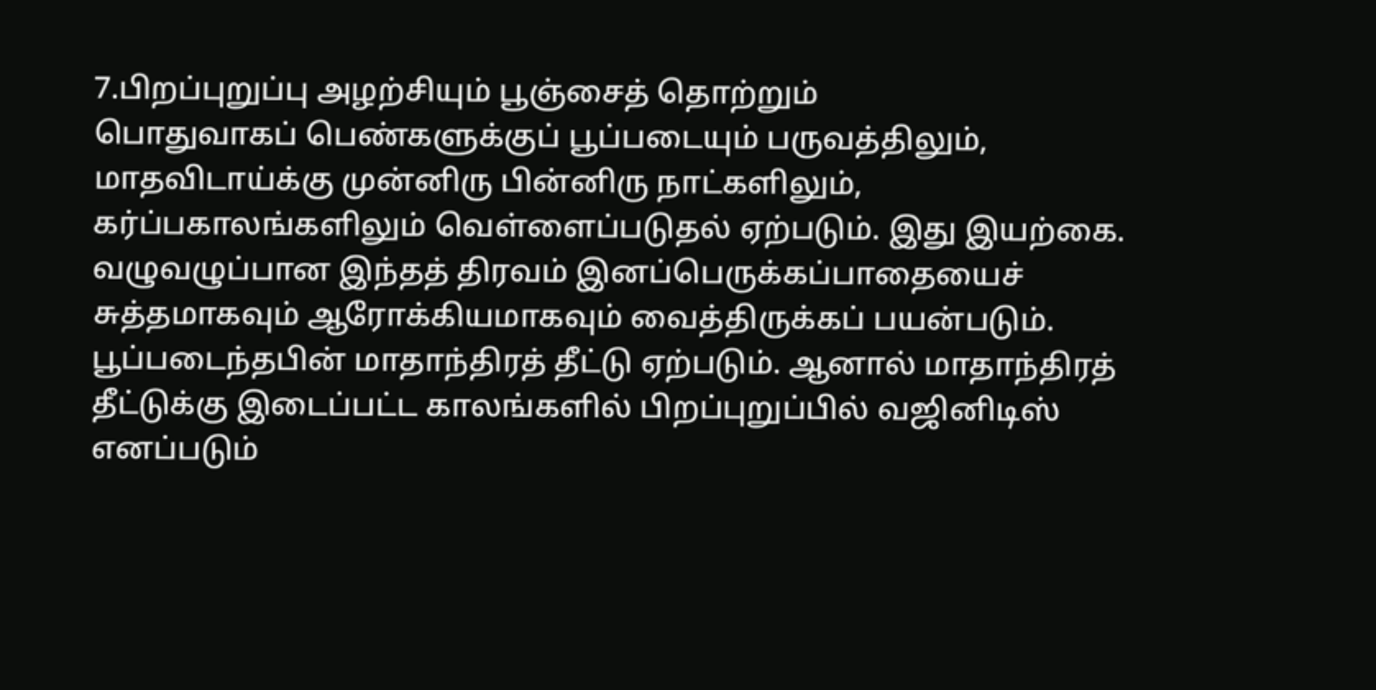7.பிறப்புறுப்பு அழற்சியும் பூஞ்சைத் தொற்றும்
பொதுவாகப் பெண்களுக்குப் பூப்படையும் பருவத்திலும், மாதவிடாய்க்கு முன்னிரு பின்னிரு நாட்களிலும், கர்ப்பகாலங்களிலும் வெள்ளைப்படுதல் ஏற்படும். இது இயற்கை. வழுவழுப்பான இந்தத் திரவம் இனப்பெருக்கப்பாதையைச் சுத்தமாகவும் ஆரோக்கியமாகவும் வைத்திருக்கப் பயன்படும்.
பூப்படைந்தபின் மாதாந்திரத் தீட்டு ஏற்படும். ஆனால் மாதாந்திரத் தீட்டுக்கு இடைப்பட்ட காலங்களில் பிறப்புறுப்பில் வஜினிடிஸ் எனப்படும்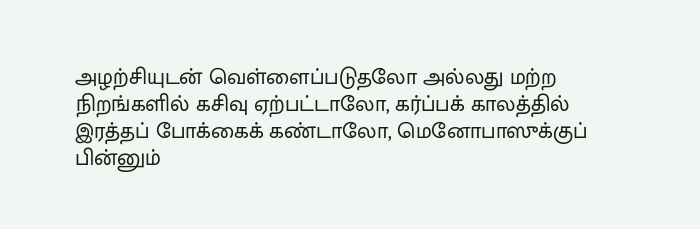அழற்சியுடன் வெள்ளைப்படுதலோ அல்லது மற்ற நிறங்களில் கசிவு ஏற்பட்டாலோ, கர்ப்பக் காலத்தில் இரத்தப் போக்கைக் கண்டாலோ, மெனோபாஸுக்குப் பின்னும்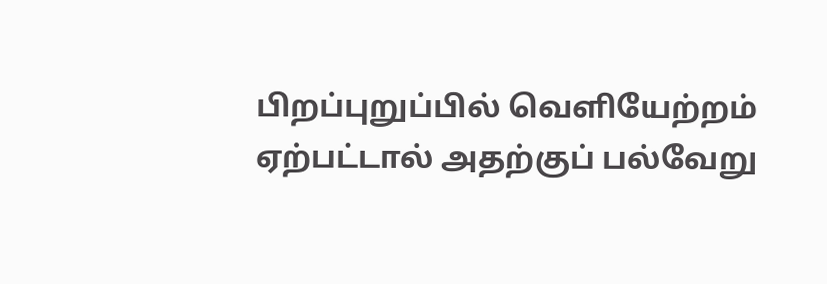பிறப்புறுப்பில் வெளியேற்றம் ஏற்பட்டால் அதற்குப் பல்வேறு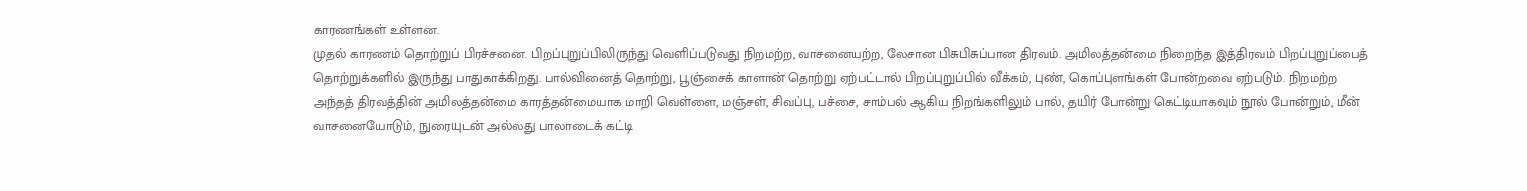காரணங்கள் உள்ளன.
முதல் காரணம் தொற்றுப் பிரச்சனை. பிறப்புறுப்பிலிருந்து வெளிப்படுவது நிறமற்ற, வாசனையற்ற, லேசான பிசுபிசுப்பான திரவம். அமிலத்தன்மை நிறைந்த இத்திரவம் பிறப்புறுப்பைத் தொற்றுக்களில் இருந்து பாதுகாக்கிறது. பால்வினைத் தொற்று, பூஞ்சைக் காளான் தொற்று ஏற்பட்டால் பிறப்புறுப்பில் வீக்கம், புண், கொப்புளங்கள் போன்றவை ஏற்படும். நிறமற்ற அந்தத் திரவத்தின் அமிலத்தன்மை காரத்தன்மையாக மாறி வெள்ளை, மஞ்சள், சிவப்பு, பச்சை, சாம்பல் ஆகிய நிறங்களிலும் பால், தயிர் போன்று கெட்டியாகவும் நூல் போன்றும், மீன் வாசனையோடும், நுரையுடன் அல்லது பாலாடைக் கட்டி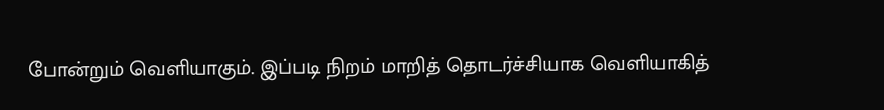போன்றும் வெளியாகும். இப்படி நிறம் மாறித் தொடர்ச்சியாக வெளியாகித்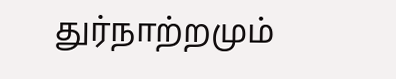துர்நாற்றமும்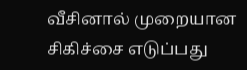வீசினால் முறையான சிகிச்சை எடுப்பது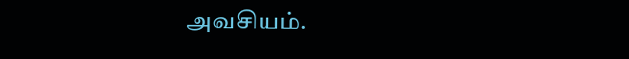அவசியம்.